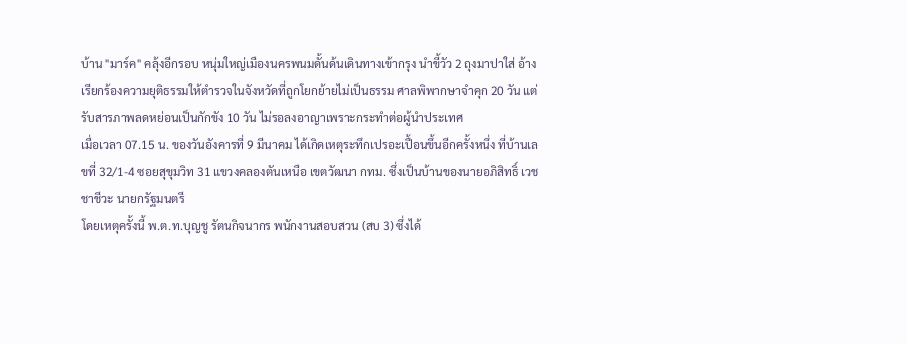บ้าน "มาร์ค" คลุ้งอีกรอบ หนุ่มใหญ่เมืองนครพนมดั้นด้นเดินทางเข้ากรุง นำขี้วัว 2 ถุงมาปาใส่ อ้างเรียกร้องความยุติธรรมให้ตำรวจในจังหวัดที่ถูกโยกย้ายไม่เป็นธรรม ศาลพิพากษาจำคุก 20 วัน แต่รับสารภาพลดหย่อนเป็นกักขัง 10 วัน ไม่รอลงอาญาเพราะกระทำต่อผู้นำประเทศ
เมื่อเวลา 07.15 น. ของวันอังคารที่ 9 มีนาคม ได้เกิดเหตุระทึกเปรอะเปื้อนขึ้นอีกครั้งหนึ่ง ที่บ้านเลขที่ 32/1-4 ซอยสุขุมวิท 31 แขวงคลองตันเหนือ เขตวัฒนา กทม. ซึ่งเป็นบ้านของนายอภิสิทธิ์ เวชชาชีวะ นายกรัฐมนตรี
โดยเหตุครั้งนี้ พ.ต.ท.บุญชู รัตนกิจนากร พนักงานสอบสวน (สบ 3) ซึ่งได้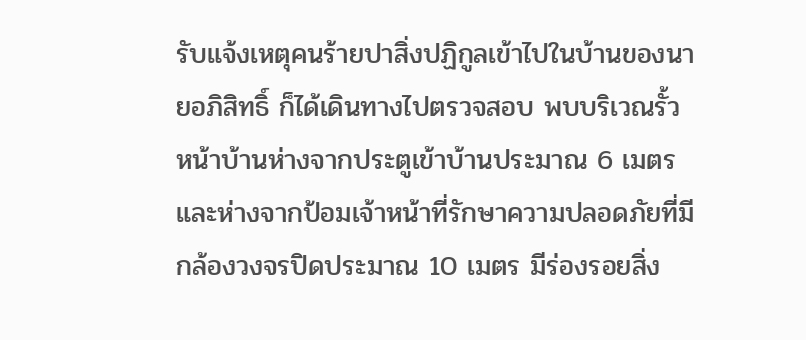รับแจ้งเหตุคนร้ายปาสิ่งปฏิกูลเข้าไปในบ้านของนายอภิสิทธิ์ ก็ได้เดินทางไปตรวจสอบ พบบริเวณรั้วหน้าบ้านห่างจากประตูเข้าบ้านประมาณ 6 เมตร และห่างจากป้อมเจ้าหน้าที่รักษาความปลอดภัยที่มีกล้องวงจรปิดประมาณ 10 เมตร มีร่องรอยสิ่ง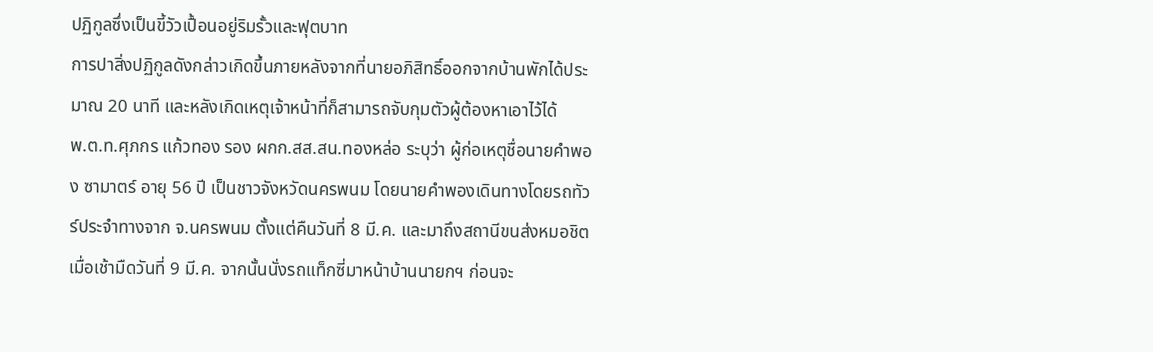ปฏิกูลซึ่งเป็นขี้วัวเปื้อนอยู่ริมรั้วและฟุตบาท
การปาสิ่งปฏิกูลดังกล่าวเกิดขึ้นภายหลังจากที่นายอภิสิทธิ์ออกจากบ้านพักได้ประมาณ 20 นาที และหลังเกิดเหตุเจ้าหน้าที่ก็สามารถจับกุมตัวผู้ต้องหาเอาไว้ได้
พ.ต.ท.ศุภกร แก้วทอง รอง ผกก.สส.สน.ทองหล่อ ระบุว่า ผู้ก่อเหตุชื่อนายคำพอง ซามาตร์ อายุ 56 ปี เป็นชาวจังหวัดนครพนม โดยนายคำพองเดินทางโดยรถทัวร์ประจำทางจาก จ.นครพนม ตั้งแต่คืนวันที่ 8 มี.ค. และมาถึงสถานีขนส่งหมอชิตเมื่อเช้ามืดวันที่ 9 มี.ค. จากนั้นนั่งรถแท็กซี่มาหน้าบ้านนายกฯ ก่อนจะ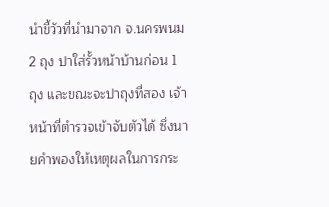นำขี้วัวที่นำมาจาก จ.นครพนม 2 ถุง ปาใส่รั้วหน้าบ้านก่อน 1 ถุง และขณะจะปาถุงที่สอง เจ้าหน้าที่ตำรวจเข้าจับตัวได้ ซึ่งนายคำพองให้เหตุผลในการกระ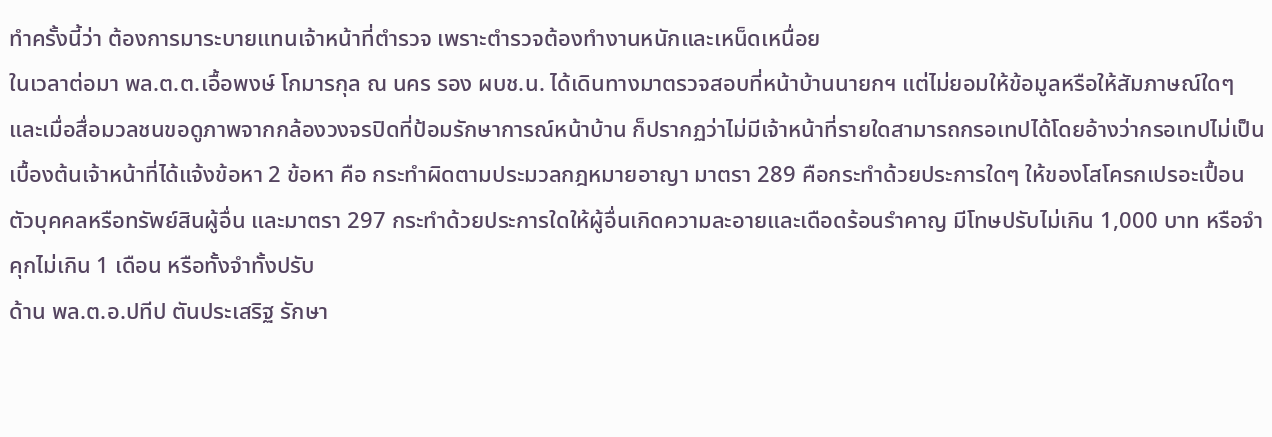ทำครั้งนี้ว่า ต้องการมาระบายแทนเจ้าหน้าที่ตำรวจ เพราะตำรวจต้องทำงานหนักและเหน็ดเหนื่อย
ในเวลาต่อมา พล.ต.ต.เอื้อพงษ์ โกมารกุล ณ นคร รอง ผบช.น. ได้เดินทางมาตรวจสอบที่หน้าบ้านนายกฯ แต่ไม่ยอมให้ข้อมูลหรือให้สัมภาษณ์ใดๆ และเมื่อสื่อมวลชนขอดูภาพจากกล้องวงจรปิดที่ป้อมรักษาการณ์หน้าบ้าน ก็ปรากฏว่าไม่มีเจ้าหน้าที่รายใดสามารถกรอเทปได้โดยอ้างว่ากรอเทปไม่เป็น
เบื้องต้นเจ้าหน้าที่ได้แจ้งข้อหา 2 ข้อหา คือ กระทำผิดตามประมวลกฎหมายอาญา มาตรา 289 คือกระทำด้วยประการใดๆ ให้ของโสโครกเปรอะเปื้อนตัวบุคคลหรือทรัพย์สินผู้อื่น และมาตรา 297 กระทำด้วยประการใดให้ผู้อื่นเกิดความละอายและเดือดร้อนรำคาญ มีโทษปรับไม่เกิน 1,000 บาท หรือจำคุกไม่เกิน 1 เดือน หรือทั้งจำทั้งปรับ
ด้าน พล.ต.อ.ปทีป ตันประเสริฐ รักษา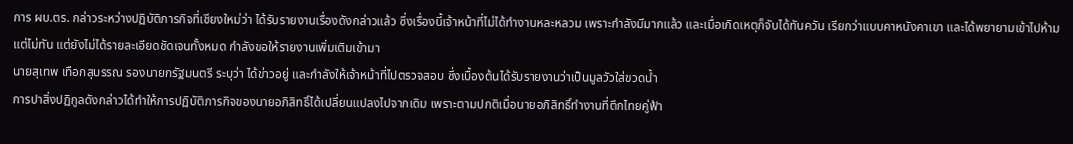การ ผบ.ตร. กล่าวระหว่างปฏิบัติภารกิจที่เชียงใหม่ว่า ได้รับรายงานเรื่องดังกล่าวแล้ว ซึ่งเรื่องนี้เจ้าหน้าที่ไม่ได้ทำงานหละหลวม เพราะกำลังมีมากแล้ว และเมื่อเกิดเหตุก็จับได้ทันควัน เรียกว่าแบบคาหนังคาเขา และได้พยายามเข้าไปห้ามแต่ไม่ทัน แต่ยังไม่ได้รายละเอียดชัดเจนทั้งหมด กำลังขอให้รายงานเพิ่มเติมเข้ามา
นายสุเทพ เทือกสุบรรณ รองนายกรัฐมนตรี ระบุว่า ได้ข่าวอยู่ และกำลังให้เจ้าหน้าที่ไปตรวจสอบ ซึ่งเบื้องต้นได้รับรายงานว่าเป็นมูลวัวใส่ขวดน้ำ
การปาสิ่งปฏิกูลดังกล่าวได้ทำให้การปฏิบัติภารกิจของนายอภิสิทธิ์ได้เปลี่ยนแปลงไปจากเดิม เพราะตามปกติเมื่อนายอภิสิทธิ์ทำงานที่ตึกไทยคู่ฟ้า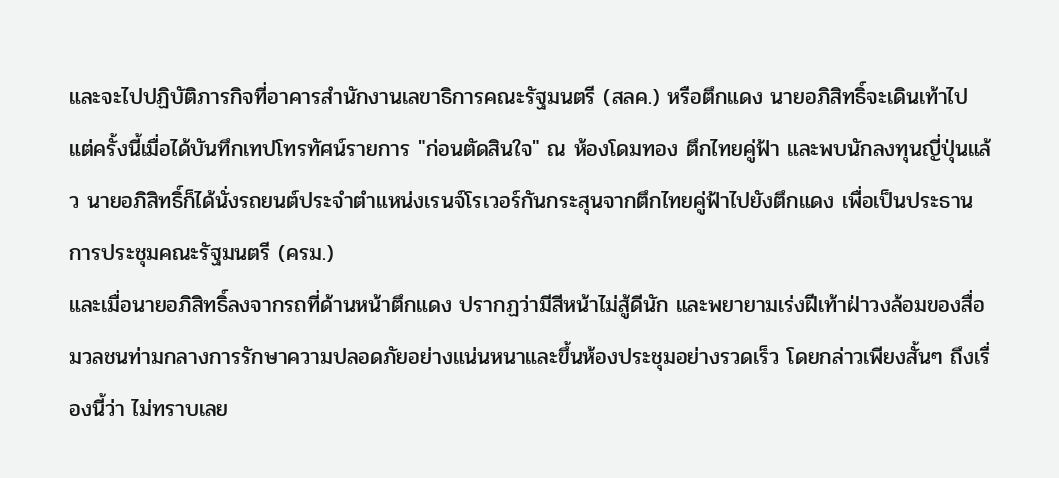และจะไปปฏิบัติภารกิจที่อาคารสำนักงานเลขาธิการคณะรัฐมนตรี (สลค.) หรือตึกแดง นายอภิสิทธิ์จะเดินเท้าไป แต่ครั้งนี้เมื่อได้บันทึกเทปโทรทัศน์รายการ "ก่อนตัดสินใจ" ณ ห้องโดมทอง ตึกไทยคู่ฟ้า และพบนักลงทุนญี่ปุ่นแล้ว นายอภิสิทธิ์ก็ได้นั่งรถยนต์ประจำตำแหน่งเรนจ์โรเวอร์กันกระสุนจากตึกไทยคู่ฟ้าไปยังตึกแดง เพื่อเป็นประธานการประชุมคณะรัฐมนตรี (ครม.)
และเมื่อนายอภิสิทธิ์ลงจากรถที่ด้านหน้าตึกแดง ปรากฏว่ามีสีหน้าไม่สู้ดีนัก และพยายามเร่งฝีเท้าฝ่าวงล้อมของสื่อมวลชนท่ามกลางการรักษาความปลอดภัยอย่างแน่นหนาและขึ้นห้องประชุมอย่างรวดเร็ว โดยกล่าวเพียงสั้นๆ ถึงเรื่องนี้ว่า ไม่ทราบเลย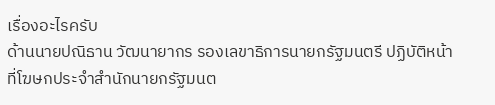เรื่องอะไรครับ
ด้านนายปณิธาน วัฒนายากร รองเลขาธิการนายกรัฐมนตรี ปฏิบัติหน้าที่โฆษกประจำสำนักนายกรัฐมนต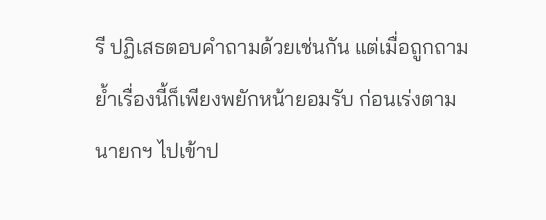รี ปฏิเสธตอบคำถามด้วยเช่นกัน แต่เมื่อถูกถามย้ำเรื่องนี้ก็เพียงพยักหน้ายอมรับ ก่อนเร่งตามนายกฯ ไปเข้าป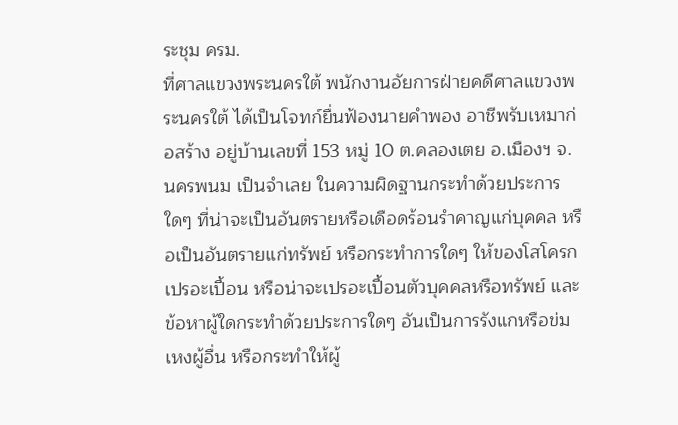ระชุม ครม.
ที่ศาลแขวงพระนครใต้ พนักงานอัยการฝ่ายคดีศาลแขวงพระนครใต้ ได้เป็นโจทก์ยื่นฟ้องนายคำพอง อาชีพรับเหมาก่อสร้าง อยู่บ้านเลขที่ 153 หมู่ 10 ต.คลองเตย อ.เมืองฯ จ.นครพนม เป็นจำเลย ในความผิดฐานกระทำด้วยประการใดๆ ที่น่าจะเป็นอันตรายหรือเดือดร้อนรำคาญแก่บุคคล หรือเป็นอันตรายแก่ทรัพย์ หรือกระทำการใดๆ ให้ของโสโครกเปรอะเปื้อน หรือน่าจะเปรอะเปื้อนตัวบุคคลหรือทรัพย์ และข้อหาผู้ใดกระทำด้วยประการใดๆ อันเป็นการรังแกหรือข่มเหงผู้อื่น หรือกระทำให้ผู้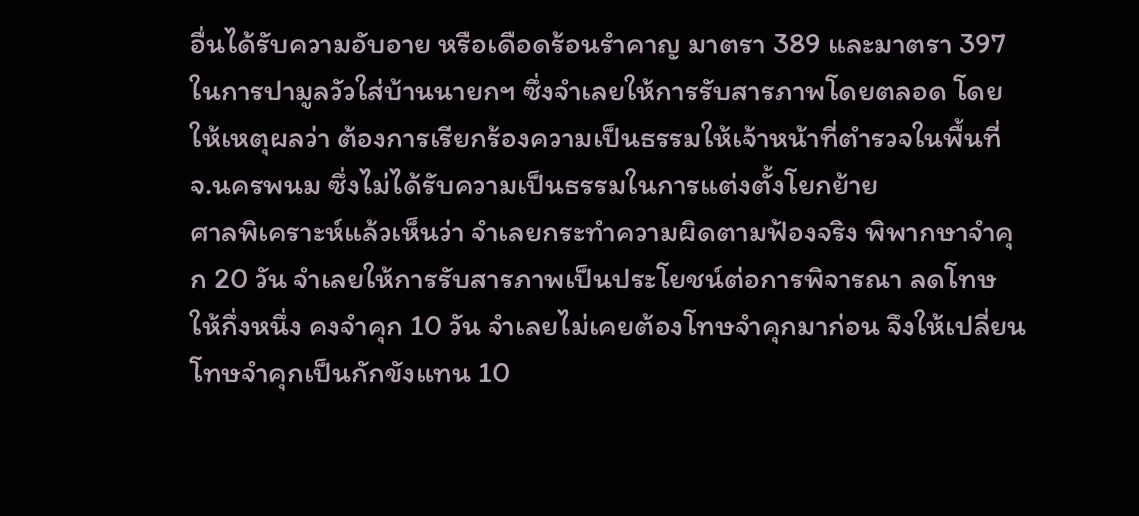อื่นได้รับความอับอาย หรือเดือดร้อนรำคาญ มาตรา 389 และมาตรา 397 ในการปามูลวัวใส่บ้านนายกฯ ซึ่งจำเลยให้การรับสารภาพโดยตลอด โดยให้เหตุผลว่า ต้องการเรียกร้องความเป็นธรรมให้เจ้าหน้าที่ตำรวจในพื้นที่ จ.นครพนม ซึ่งไม่ได้รับความเป็นธรรมในการแต่งตั้งโยกย้าย
ศาลพิเคราะห์แล้วเห็นว่า จำเลยกระทำความผิดตามฟ้องจริง พิพากษาจำคุก 20 วัน จำเลยให้การรับสารภาพเป็นประโยชน์ต่อการพิจารณา ลดโทษให้กึ่งหนึ่ง คงจำคุก 10 วัน จำเลยไม่เคยต้องโทษจำคุกมาก่อน จึงให้เปลี่ยนโทษจำคุกเป็นกักขังแทน 10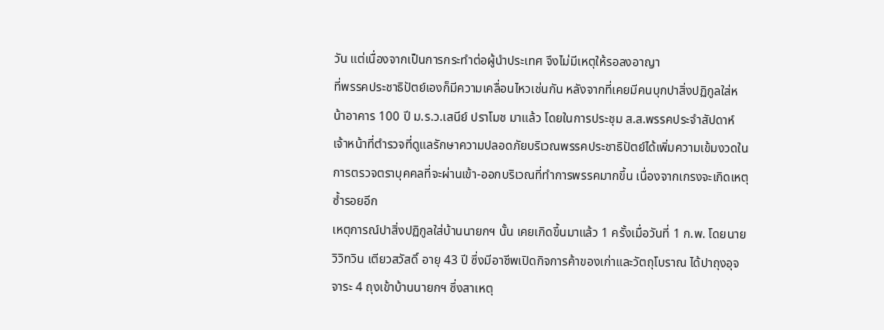วัน แต่เนื่องจากเป็นการกระทำต่อผู้นำประเทศ จึงไม่มีเหตุให้รอลงอาญา
ที่พรรคประชาธิปัตย์เองก็มีความเคลื่อนไหวเช่นกัน หลังจากที่เคยมีคนบุกปาสิ่งปฏิกูลใส่หน้าอาคาร 100 ปี ม.ร.ว.เสนีย์ ปราโมช มาแล้ว โดยในการประชุม ส.ส.พรรคประจำสัปดาห์ เจ้าหน้าที่ตำรวจที่ดูแลรักษาความปลอดภัยบริเวณพรรคประชาธิปัตย์ได้เพิ่มความเข้มงวดในการตรวจตราบุคคลที่จะผ่านเข้า-ออกบริเวณที่ทำการพรรคมากขึ้น เนื่องจากเกรงจะเกิดเหตุซ้ำรอยอีก
เหตุการณ์ปาสิ่งปฏิกูลใส่บ้านนายกฯ นั้น เคยเกิดขึ้นมาแล้ว 1 ครั้งเมื่อวันที่ 1 ก.พ. โดยนายวิวิทวิน เตียวสวัสดิ์ อายุ 43 ปี ซึ่งมีอาชีพเปิดกิจการค้าของเก่าและวัตถุโบราณ ได้ปาถุงอุจจาระ 4 ถุงเข้าบ้านนายกฯ ซึ่งสาเหตุ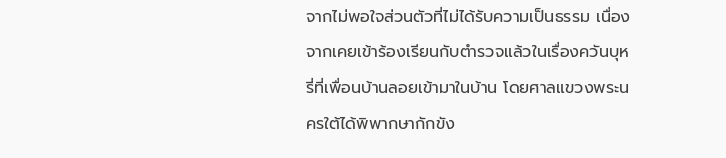จากไม่พอใจส่วนตัวที่ไม่ได้รับความเป็นธรรม เนื่องจากเคยเข้าร้องเรียนกับตำรวจแล้วในเรื่องควันบุหรี่ที่เพื่อนบ้านลอยเข้ามาในบ้าน โดยศาลแขวงพระนครใต้ได้พิพากษากักขัง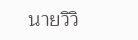นายวิวิ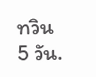ทวิน 5 วัน.